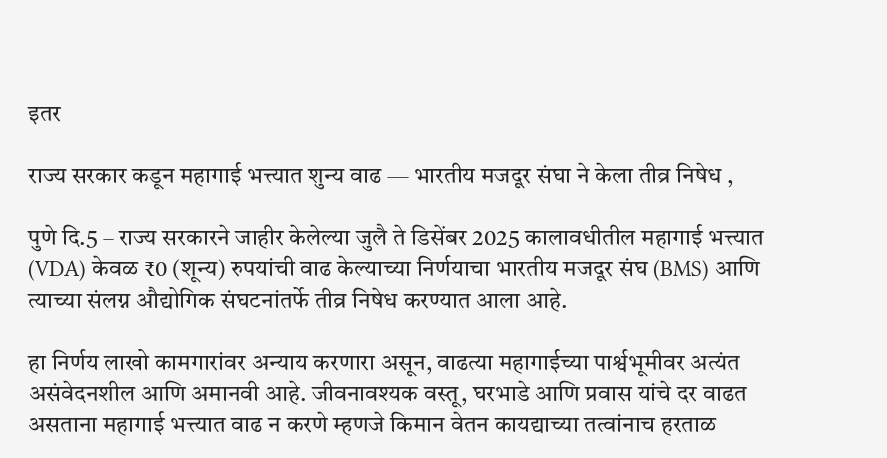इतर

राज्य सरकार कडून महागाई भत्त्यात शुन्य वाढ — भारतीय मजदूर संघा ने केला तीव्र निषेध ,

पुणे दि.5 – राज्य सरकारने जाहीर केलेल्या जुलै ते डिसेंबर 2025 कालावधीतील महागाई भत्त्यात (VDA) केवळ ₹0 (शून्य) रुपयांची वाढ केल्याच्या निर्णयाचा भारतीय मजदूर संघ (BMS) आणि त्याच्या संलग्न औद्योगिक संघटनांतर्फे तीव्र निषेध करण्यात आला आहे.

हा निर्णय लाखो कामगारांवर अन्याय करणारा असून, वाढत्या महागाईच्या पार्श्वभूमीवर अत्यंत असंवेदनशील आणि अमानवी आहे. जीवनावश्यक वस्तू, घरभाडे आणि प्रवास यांचे दर वाढत असताना महागाई भत्त्यात वाढ न करणे म्हणजे किमान वेतन कायद्याच्या तत्वांनाच हरताळ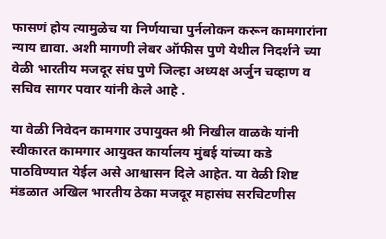फासणं होय त्यामुळेच या निर्णयाचा पुर्नलोकन करून कामगारांना न्याय द्यावा. अशी मागणी लेबर ऑफीस पुणे येथील निदर्शने च्या वेळी भारतीय मजदूर संघ पुणे जिल्हा अध्यक्ष अर्जुन चव्हाण व सचिव सागर पवार यांनी केले आहे .

या वेळी निवेदन कामगार उपायुक्त श्री निखील वाळके यांनी स्वीकारत कामगार आयुक्त कार्यालय मुंबई यांच्या कडे पाठविण्यात येईल असे आश्वासन दिले आहेत. या वेळी शिष्ट मंडळात अखिल भारतीय ठेका मजदूर महासंघ सरचिटणीस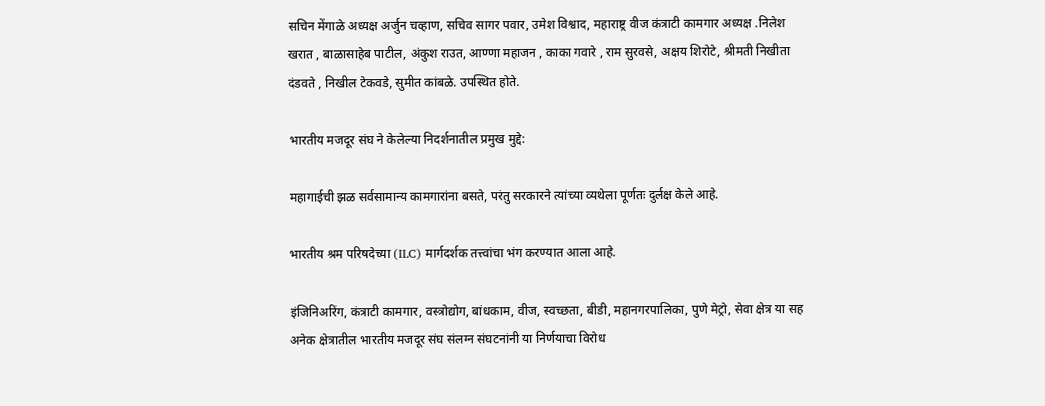सचिन मेंगाळे अध्यक्ष अर्जुन चव्हाण, सचिव सागर पवार, उमेश विश्वाद, महाराष्ट्र वीज कंत्राटी कामगार अध्यक्ष .निलेश खरात , बाळासाहेब पाटील, अंकुश राउत, आण्णा महाजन , काका गवारे , राम सुरवसे, अक्षय शिरोटे, श्रीमती निखीता दंडवते , निखील टेकवडे, सुमीत कांबळे. उपस्थित होते.

भारतीय मजदूर संघ ने केलेल्या निदर्शनातील प्रमुख मुद्दे:

महागाईची झळ सर्वसामान्य कामगारांना बसते, परंतु सरकारने त्यांच्या व्यथेला पूर्णतः दुर्लक्ष केले आहे.

भारतीय श्रम परिषदेच्या (ILC) मार्गदर्शक तत्त्वांचा भंग करण्यात आला आहे.

इंजिनिअरिंग, कंत्राटी कामगार, वस्त्रोद्योग, बांधकाम, वीज, स्वच्छता, बीडी, महानगरपालिका, पुणे मेट्रो, सेवा क्षेत्र या सह अनेक क्षेत्रातील भारतीय मजदूर संघ संलग्न संघटनांनी या निर्णयाचा विरोध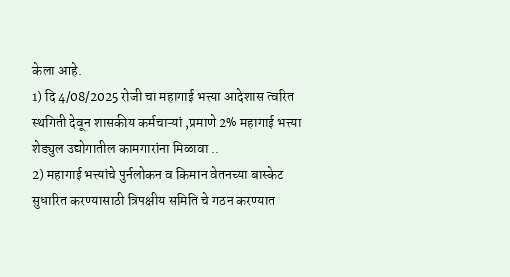केला आहे.
1) दि 4/08/2025 रोजी चा महागाई भत्त्या आदेशास त्वरित स्थगिती देवून शासकीय कर्मचाऱ्यां ,प्रमाणे 2% महागाई भत्त्या शेड्युल उद्योगातील कामगारांना मिळावा ..
2) महागाई भत्त्यांचे पुर्नलोकन व किमान वेतनच्या बास्केट सुधारित करण्यासाठी त्रिपक्षीय समिति चे गठन करण्यात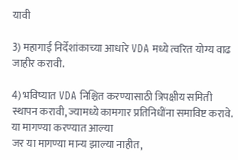यावी

3) महागाई निर्देशांकाच्या आधारे VDA मध्ये त्वरित योग्य वाढ जाहीर करावी.

4) भविष्यात VDA निश्चित करण्यासाठी त्रिपक्षीय समिती स्थापन करावी, ज्यामध्ये कामगार प्रतिनिधींना समाविष्ट करावे. या मागण्या करण्यात आल्या
जर या मागण्या मान्य झाल्या नाहीत,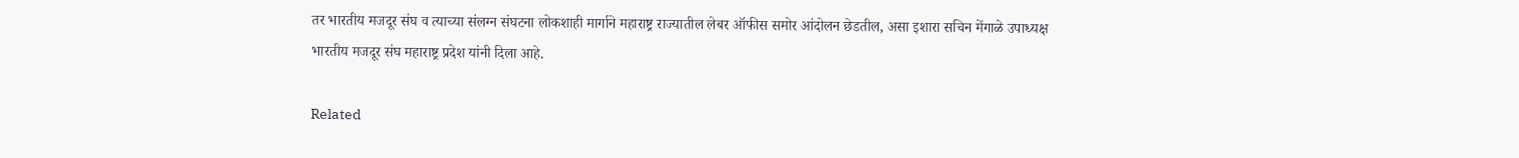तर भारतीय मजदूर संघ व त्याच्या संलग्न संघटना लोकशाही मार्गाने महाराष्ट्र राज्यातील लेबर ऑफीस समोर आंदोलन छेडतील, असा इशारा सचिन मेंगाळे उपाध्यक्ष भारतीय मजदूर संघ महाराष्ट्र प्रदेश यांनी दिला आहे.

Related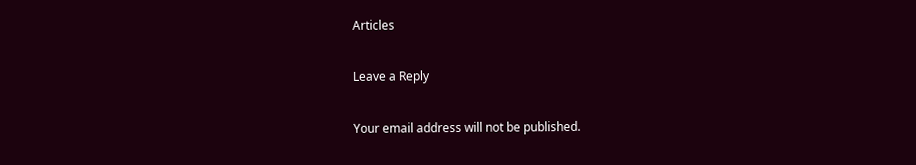Articles

Leave a Reply

Your email address will not be published.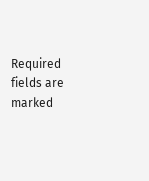Required fields are marked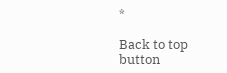*

Back to top button